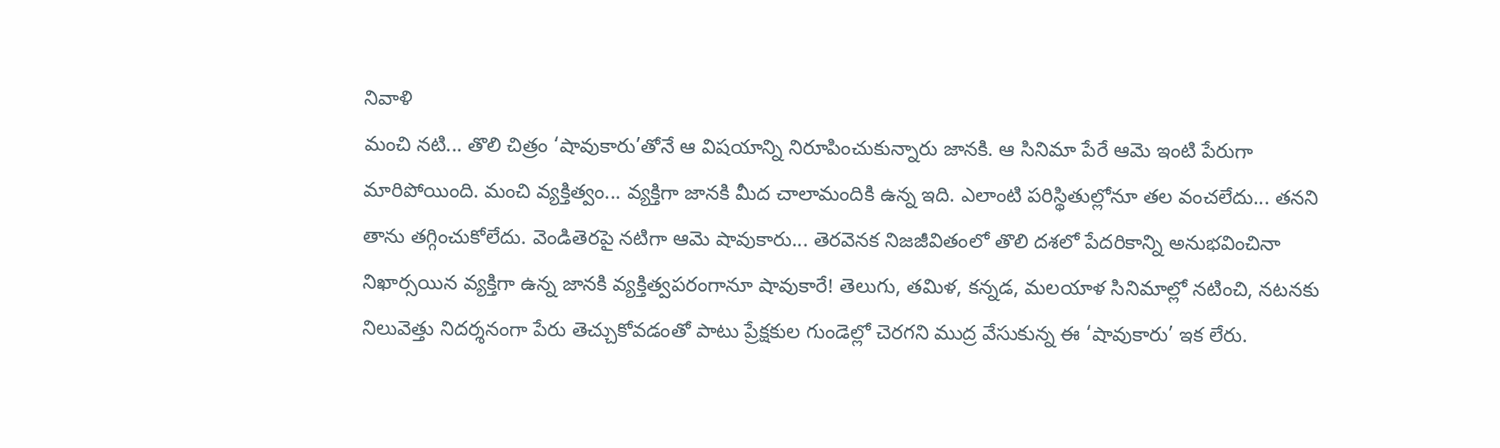నివాళి
మంచి నటి... తొలి చిత్రం ‘షావుకారు’తోనే ఆ విషయాన్ని నిరూపించుకున్నారు జానకి. ఆ సినిమా పేరే ఆమె ఇంటి పేరుగా మారిపోయింది. మంచి వ్యక్తిత్వం... వ్యక్తిగా జానకి మీద చాలామందికి ఉన్న ఇది. ఎలాంటి పరిస్థితుల్లోనూ తల వంచలేదు... తనని తాను తగ్గించుకోలేదు. వెండితెరపై నటిగా ఆమె షావుకారు... తెరవెనక నిజజీవితంలో తొలి దశలో పేదరికాన్ని అనుభవించినా నిఖార్సయిన వ్యక్తిగా ఉన్న జానకి వ్యక్తిత్వపరంగానూ షావుకారే! తెలుగు, తమిళ, కన్నడ, మలయాళ సినిమాల్లో నటించి, నటనకు నిలువెత్తు నిదర్శనంగా పేరు తెచ్చుకోవడంతో పాటు ప్రేక్షకుల గుండెల్లో చెరగని ముద్ర వేసుకున్న ఈ ‘షావుకారు’ ఇక లేరు.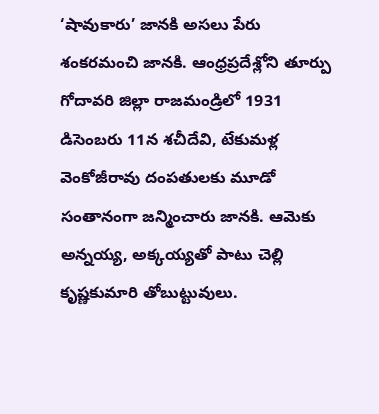‘షావుకారు’ జానకి అసలు పేరు శంకరమంచి జానకి. ఆంధ్రప్రదేశ్లోని తూర్పు గోదావరి జిల్లా రాజమండ్రిలో 1931 డిసెంబరు 11న శచీదేవి, టేకుమళ్ల వెంకోజీరావు దంపతులకు మూడో సంతానంగా జన్మించారు జానకి. ఆమెకు అన్నయ్య, అక్కయ్యతో పాటు చెల్లి కృష్ణకుమారి తోబుట్టువులు.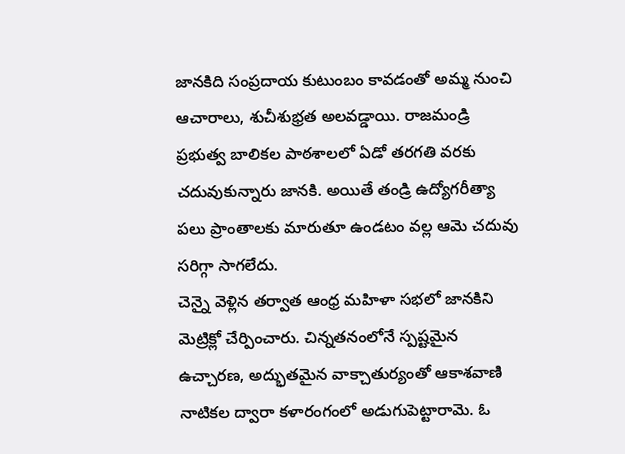జానకిది సంప్రదాయ కుటుంబం కావడంతో అమ్మ నుంచి ఆచారాలు, శుచీశుభ్రత అలవడ్డాయి. రాజమండ్రి ప్రభుత్వ బాలికల పాఠశాలలో ఏడో తరగతి వరకు చదువుకున్నారు జానకి. అయితే తండ్రి ఉద్యోగరీత్యా పలు ప్రాంతాలకు మారుతూ ఉండటం వల్ల ఆమె చదువు సరిగ్గా సాగలేదు.
చెన్నై వెళ్లిన తర్వాత ఆంధ్ర మహిళా సభలో జానకిని మెట్రిక్లో చేర్పించారు. చిన్నతనంలోనే స్పష్టమైన ఉచ్చారణ, అద్భుతమైన వాక్చాతుర్యంతో ఆకాశవాణి నాటికల ద్వారా కళారంగంలో అడుగుపెట్టారామె. ఓ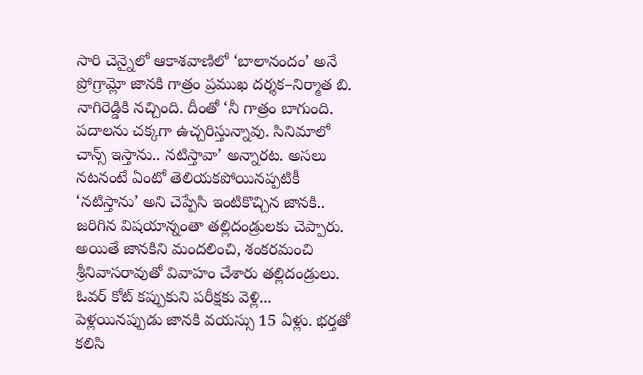సారి చెన్నైలో ఆకాశవాణిలో ‘బాలానందం’ అనే ప్రోగ్రామ్లో జానకి గాత్రం ప్రముఖ దర్శక–నిర్మాత బి. నాగిరెడ్డికి నచ్చింది. దీంతో ‘నీ గాత్రం బాగుంది. పదాలను చక్కగా ఉచ్చరిస్తున్నావు. సినిమాలో చాన్స్ ఇస్తాను.. నటిస్తావా’ అన్నారట. అసలు నటనంటే ఏంటో తెలియకపోయినప్పటికీ ‘నటిస్తాను’ అని చెప్పేసి ఇంటికొచ్చిన జానకి.. జరిగిన విషయాన్నంతా తల్లిదండ్రులకు చెప్పారు. అయితే జానకిని మందలించి, శంకరమంచి శ్రీనివాసరావుతో వివాహం చేశారు తల్లిదండ్రులు.
ఓవర్ కోట్ కప్పుకుని పరీక్షకు వెళ్లి...
పెళ్లయినప్పుడు జానకి వయస్సు 15 ఏళ్లు. భర్తతో కలిసి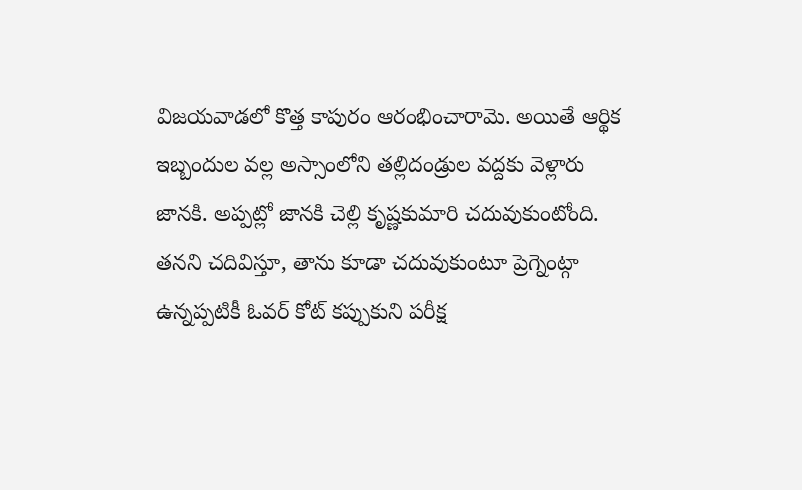విజయవాడలో కొత్త కాపురం ఆరంభించారామె. అయితే ఆర్థిక ఇబ్బందుల వల్ల అస్సాంలోని తల్లిదండ్రుల వద్దకు వెళ్లారు జానకి. అప్పట్లో జానకి చెల్లి కృష్ణకుమారి చదువుకుంటోంది. తనని చదివిస్తూ, తాను కూడా చదువుకుంటూ ప్రెగ్నెంట్గా ఉన్నప్పటికీ ఓవర్ కోట్ కప్పుకుని పరీక్ష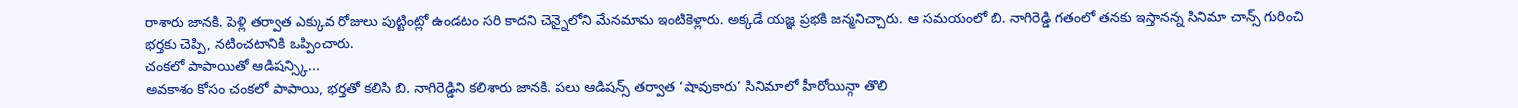రాశారు జానకి. పెళ్లి తర్వాత ఎక్కువ రోజులు పుట్టింట్లో ఉండటం సరి కాదని చెన్నైలోని మేనమామ ఇంటికెళ్లారు. అక్కడే యజ్ఞ ప్రభకి జన్మనిచ్చారు. ఆ సమయంలో బి. నాగిరెడ్డి గతంలో తనకు ఇస్తానన్న సినిమా చాన్స్ గురించి భర్తకు చెప్పి, నటించటానికి ఒప్పించారు.
చంకలో పాపాయితో ఆడిషన్స్కి...
అవకాశం కోసం చంకలో పాపాయి, భర్తతో కలిసి బి. నాగిరెడ్డిని కలిశారు జానకి. పలు ఆడిషన్స్ తర్వాత ‘షావుకారు’ సినిమాలో హీరోయిన్గా తొలి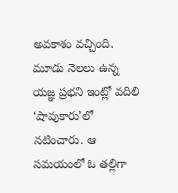అవకాశం వచ్చింది. మూడు నెలలు ఉన్న యజ్ఞ ప్రభని ఇంట్లో వదిలి ‘షావుకారు’లో నటించారు. ఆ సమయంలో ఓ తల్లిగా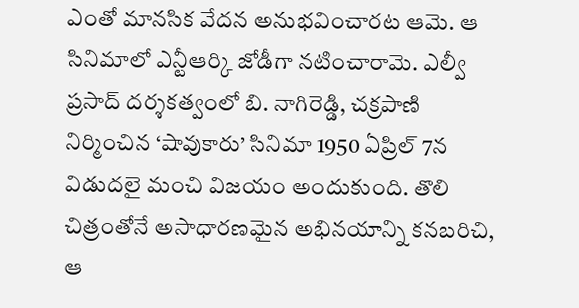ఎంతో మానసిక వేదన అనుభవించారట ఆమె. ఆ సినిమాలో ఎన్టీఆర్కి జోడీగా నటించారామె. ఎల్వీ ప్రసాద్ దర్శకత్వంలో బి. నాగిరెడ్డి, చక్రపాణి నిర్మించిన ‘షావుకారు’ సినిమా 1950 ఏప్రిల్ 7న విడుదలై మంచి విజయం అందుకుంది. తొలి చిత్రంతోనే అసాధారణమైన అభినయాన్ని కనబరిచి, ఆ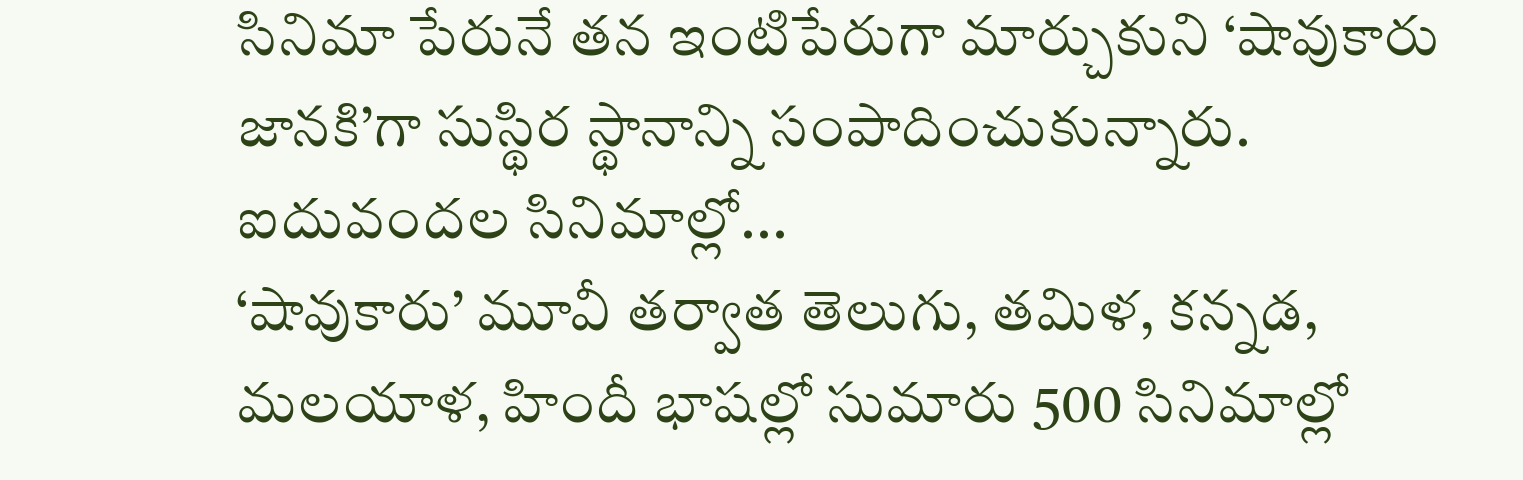సినిమా పేరునే తన ఇంటిపేరుగా మార్చుకుని ‘షావుకారు జానకి’గా సుస్థిర స్థానాన్ని సంపాదించుకున్నారు.
ఐదువందల సినిమాల్లో...
‘షావుకారు’ మూవీ తర్వాత తెలుగు, తమిళ, కన్నడ, మలయాళ, హిందీ భాషల్లో సుమారు 500 సినిమాల్లో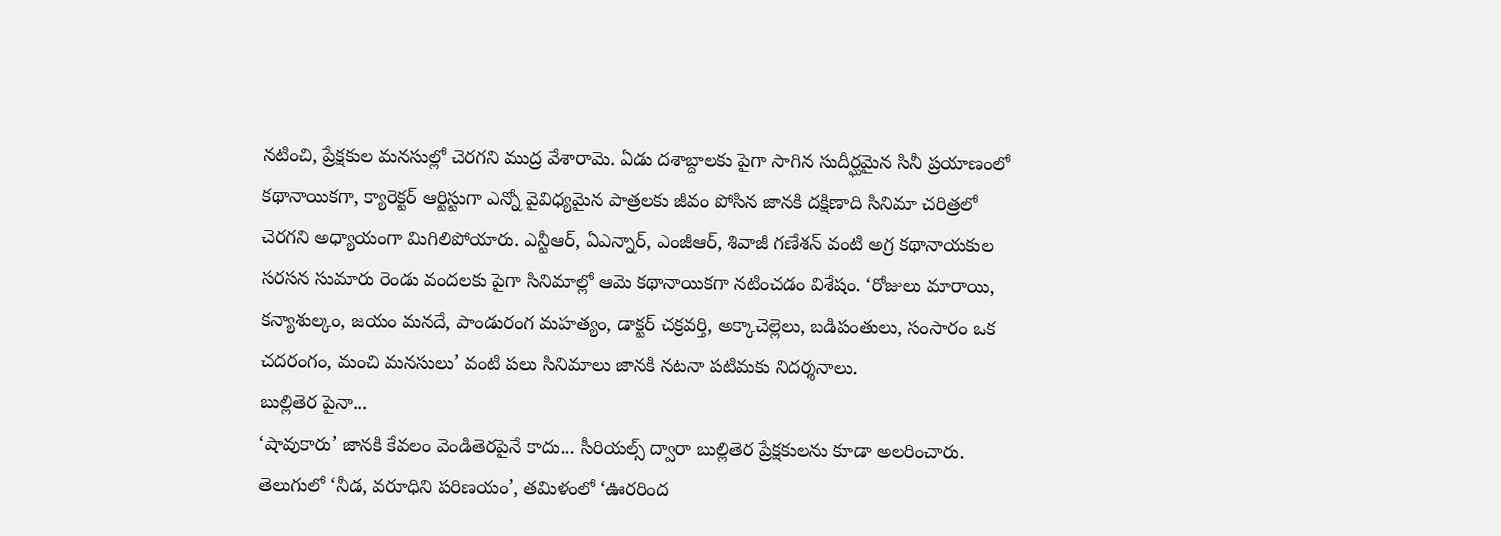నటించి, ప్రేక్షకుల మనసుల్లో చెరగని ముద్ర వేశారామె. ఏడు దశాబ్దాలకు పైగా సాగిన సుదీర్ఘమైన సినీ ప్రయాణంలో కథానాయికగా, క్యారెక్టర్ ఆర్టిస్టుగా ఎన్నో వైవిధ్యమైన పాత్రలకు జీవం పోసిన జానకి దక్షిణాది సినిమా చరిత్రలో చెరగని అధ్యాయంగా మిగిలిపోయారు. ఎన్టీఆర్, ఏఎన్నార్, ఎంజీఆర్, శివాజీ గణేశన్ వంటి అగ్ర కథానాయకుల సరసన సుమారు రెండు వందలకు పైగా సినిమాల్లో ఆమె కథానాయికగా నటించడం విశేషం. ‘రోజులు మారాయి, కన్యాశుల్కం, జయం మనదే, పాండురంగ మహత్యం, డాక్టర్ చక్రవర్తి, అక్కాచెల్లెలు, బడిపంతులు, సంసారం ఒక చదరంగం, మంచి మనసులు’ వంటి పలు సినిమాలు జానకి నటనా పటిమకు నిదర్శనాలు.
బుల్లితెర పైనా...
‘షావుకారు’ జానకి కేవలం వెండితెరపైనే కాదు... సీరియల్స్ ద్వారా బుల్లితెర ప్రేక్షకులను కూడా అలరించారు. తెలుగులో ‘నీడ, వరూధిని పరిణయం’, తమిళంలో ‘ఊరరింద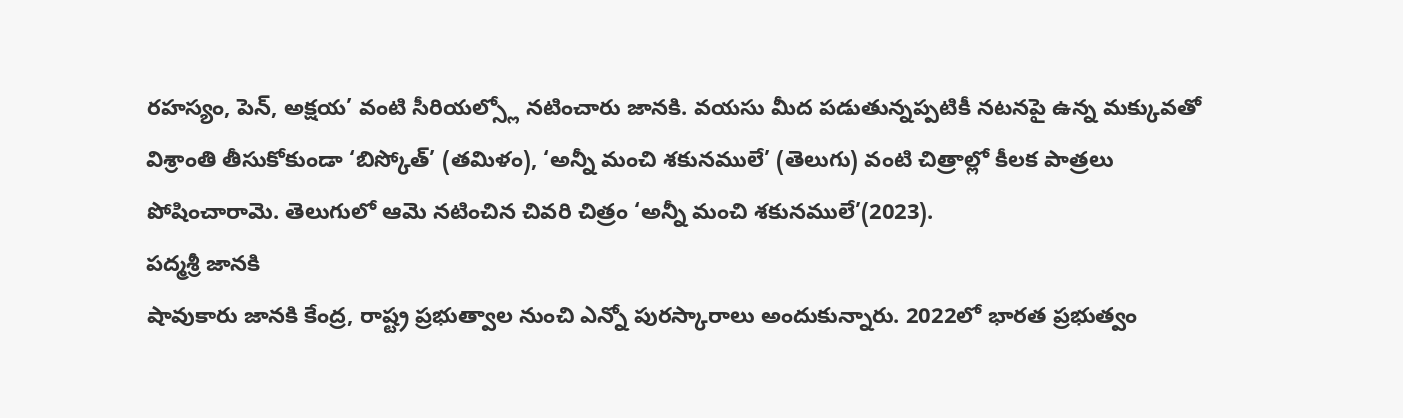రహస్యం, పెన్, అక్షయ’ వంటి సీరియల్స్లో నటించారు జానకి. వయసు మీద పడుతున్నప్పటికీ నటనపై ఉన్న మక్కువతో విశ్రాంతి తీసుకోకుండా ‘బిస్కోత్’ (తమిళం), ‘అన్నీ మంచి శకునములే’ (తెలుగు) వంటి చిత్రాల్లో కీలక పాత్రలు పోషించారామె. తెలుగులో ఆమె నటించిన చివరి చిత్రం ‘అన్నీ మంచి శకునములే’(2023).
పద్మశ్రీ జానకి
షావుకారు జానకి కేంద్ర, రాష్ట్ర ప్రభుత్వాల నుంచి ఎన్నో పురస్కారాలు అందుకున్నారు. 2022లో భారత ప్రభుత్వం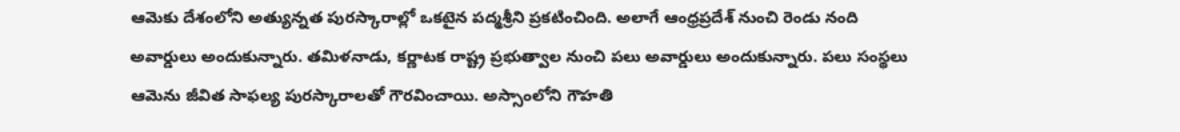ఆమెకు దేశంలోని అత్యున్నత పురస్కారాల్లో ఒకటైన పద్మశ్రీని ప్రకటించింది. అలాగే ఆంధ్రప్రదేశ్ నుంచి రెండు నంది అవార్డులు అందుకున్నారు. తమిళనాడు, కర్ణాటక రాష్ట్ర ప్రభుత్వాల నుంచి పలు అవార్డులు అందుకున్నారు. పలు సంస్థలు ఆమెను జీవిత సాఫల్య పురస్కారాలతో గౌరవించాయి. అస్సాంలోని గౌహతి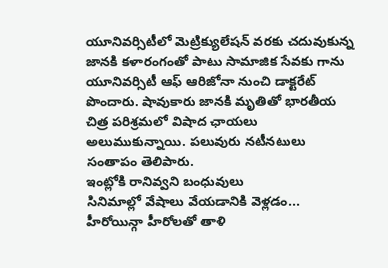యూనివర్సిటీలో మెట్రిక్యులేషన్ వరకు చదువుకున్న జానకి కళారంగంతో పాటు సామాజిక సేవకు గాను యూనివర్సిటీ ఆఫ్ ఆరిజోనా నుంచి డాక్టరేట్ పొందారు. షావుకారు జానకి మృతితో భారతీయ చిత్ర పరిశ్రమలో విషాద ఛాయలు అలుముకున్నాయి. పలువురు నటీనటులు సంతాపం తెలిపారు.
ఇంట్లోకి రానివ్వని బంధువులు
సినిమాల్లో వేషాలు వేయడానికి వెళ్లడం... హీరోయిన్గా హీరోలతో తాళి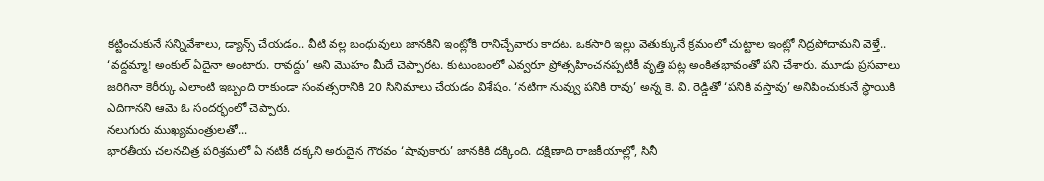కట్టించుకునే సన్నివేశాలు, డ్యాన్స్ చేయడం.. వీటి వల్ల బంధువులు జానకిని ఇంట్లోకి రానిచ్చేవారు కాదట. ఒకసారి ఇల్లు వెతుక్కునే క్రమంలో చుట్టాల ఇంట్లో నిద్రపోదామని వెళ్తే.. ‘వద్దమ్మా! అంకుల్ ఏదైనా అంటారు. రావద్దు’ అని మొహం మీదే చెప్పారట. కుటుంబంలో ఎవ్వరూ ప్రోత్సహించనప్పటికీ వృత్తి పట్ల అంకితభావంతో పని చేశారు. మూడు ప్రసవాలు జరిగినా కెరీర్కు ఎలాంటి ఇబ్బంది రాకుండా సంవత్సరానికి 20 సినిమాలు చేయడం విశేషం. ‘నటిగా నువ్వు పనికి రావు’ అన్న కె. వి. రెడ్డితో ‘పనికి వస్తావు’ అనిపించుకునే స్థాయికి ఎదిగానని ఆమె ఓ సందర్భంలో చెప్పారు.
నలుగురు ముఖ్యమంత్రులతో...
భారతీయ చలనచిత్ర పరిశ్రమలో ఏ నటికీ దక్కని అరుదైన గౌరవం ‘షావుకారు’ జానకికి దక్కింది. దక్షిణాది రాజకీయాల్లో, సినీ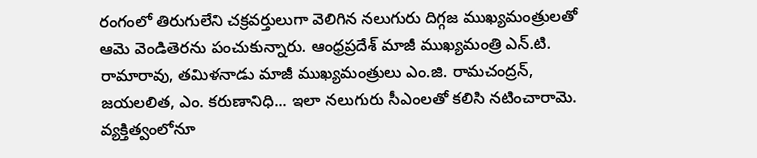రంగంలో తిరుగులేని చక్రవర్తులుగా వెలిగిన నలుగురు దిగ్గజ ముఖ్యమంత్రులతో ఆమె వెండితెరను పంచుకున్నారు. ఆంధ్రప్రదేశ్ మాజీ ముఖ్యమంత్రి ఎన్.టి. రామారావు, తమిళనాడు మాజీ ముఖ్యమంత్రులు ఎం.జి. రామచంద్రన్, జయలలిత, ఎం. కరుణానిధి... ఇలా నలుగురు సీఎంలతో కలిసి నటించారామె.
వ్యక్తిత్వంలోనూ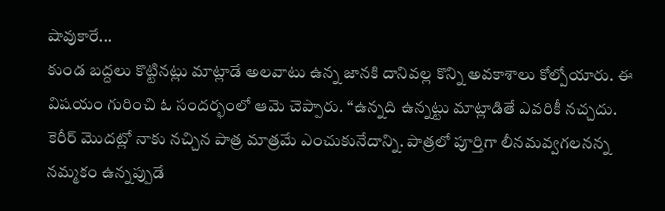షావుకారే...
కుండ బద్దలు కొట్టినట్లు మాట్లాడే అలవాటు ఉన్న జానకి దానివల్ల కొన్ని అవకాశాలు కోల్పోయారు. ఈ విషయం గురించి ఓ సందర్భంలో ఆమె చెప్పారు. ‘‘ఉన్నది ఉన్నట్టు మాట్లాడితే ఎవరికీ నచ్చదు. కెరీర్ మొదట్లో నాకు నచ్చిన పాత్ర మాత్రమే ఎంచుకునేదాన్ని. పాత్రలో పూర్తిగా లీనమవ్వగలనన్న నమ్మకం ఉన్నప్పుడే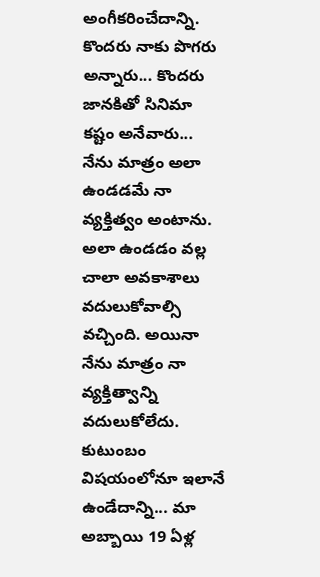అంగీకరించేదాన్ని. కొందరు నాకు పొగరు అన్నారు... కొందరు జానకితో సినిమా కష్టం అనేవారు... నేను మాత్రం అలా ఉండడమే నా వ్యక్తిత్వం అంటాను. అలా ఉండడం వల్ల చాలా అవకాశాలు వదులుకోవాల్సి వచ్చింది. అయినా నేను మాత్రం నా వ్యక్తిత్వాన్ని వదులుకోలేదు.
కుటుంబం విషయంలోనూ ఇలానే ఉండేదాన్ని... మా అబ్బాయి 19 ఏళ్ల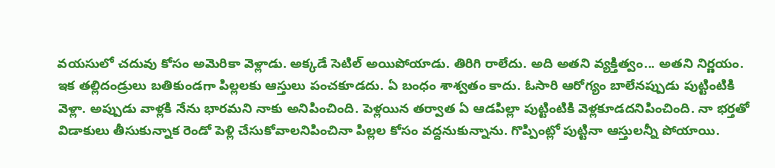వయసులో చదువు కోసం అమెరికా వెళ్లాడు. అక్కడే సెటిల్ అయిపోయాడు. తిరిగి రాలేదు. అది అతని వ్యక్తిత్వం... అతని నిర్ణయం. ఇక తల్లిదండ్రులు బతికుండగా పిల్లలకు ఆస్తులు పంచకూడదు. ఏ బంధం శాశ్వతం కాదు. ఓసారి ఆరోగ్యం బాలేనప్పుడు పుట్టింటికి వెళ్లా. అప్పుడు వాళ్లకి నేను భారమని నాకు అనిపించింది. పెళ్లయిన తర్వాత ఏ ఆడపిల్లా పుట్టింటికి వెళ్లకూడదనిపించింది. నా భర్తతో విడాకులు తీసుకున్నాక రెండో పెళ్లి చేసుకోవాలనిపించినా పిల్లల కోసం వద్దనుకున్నాను. గొప్పింట్లో పుట్టినా ఆస్తులన్నీ పోయాయి.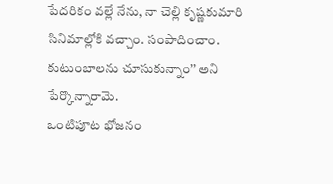పేదరికం వల్లే నేను, నా చెల్లి కృష్ణకుమారి సినిమాల్లోకి వచ్చాం. సంపాదించాం. కుటుంబాలను చూసుకున్నాం’’ అని పేర్కొన్నారామె.
ఒంటిపూట భోజనం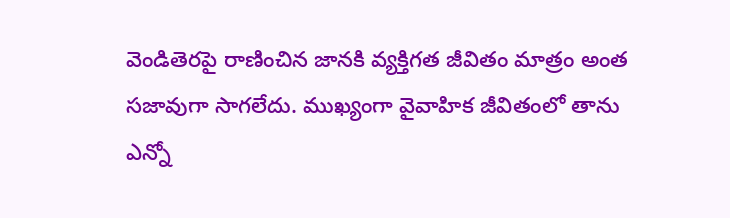వెండితెరపై రాణించిన జానకి వ్యక్తిగత జీవితం మాత్రం అంత సజావుగా సాగలేదు. ముఖ్యంగా వైవాహిక జీవితంలో తాను ఎన్నో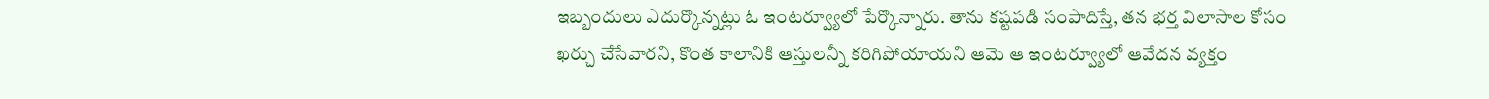ఇబ్బందులు ఎదుర్కొన్నట్లు ఓ ఇంటర్వ్యూలో పేర్కొన్నారు. తాను కష్టపడి సంపాదిస్తే, తన భర్త విలాసాల కోసం ఖర్చు చేసేవారని, కొంత కాలానికి ఆస్తులన్నీ కరిగిపోయాయని ఆమె ఆ ఇంటర్వ్యూలో ఆవేదన వ్యక్తం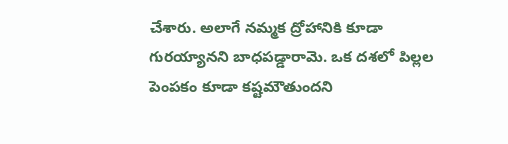చేశారు. అలాగే నమ్మక ద్రోహానికి కూడా గురయ్యానని బాధపడ్డారామె. ఒక దశలో పిల్లల పెంపకం కూడా కష్టమౌతుందని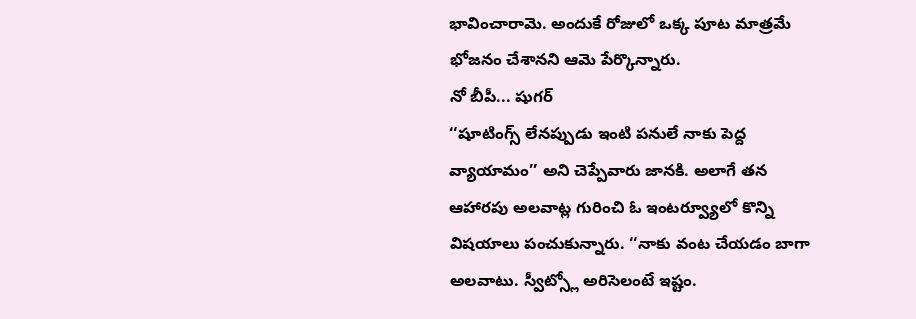భావించారామె. అందుకే రోజులో ఒక్క పూట మాత్రమే భోజనం చేశానని ఆమె పేర్కొన్నారు.
నో బీపీ... షుగర్
‘‘షూటింగ్స్ లేనప్పుడు ఇంటి పనులే నాకు పెద్ద వ్యాయామం’’ అని చెప్పేవారు జానకి. అలాగే తన ఆహారపు అలవాట్ల గురించి ఓ ఇంటర్వ్యూలో కొన్ని విషయాలు పంచుకున్నారు. ‘‘నాకు వంట చేయడం బాగా అలవాటు. స్వీట్స్లో అరిసెలంటే ఇష్టం.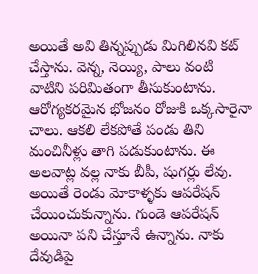అయితే అవి తిన్నప్పుడు మిగిలినవి కట్ చేస్తాను. వెన్న, నెయ్యి, పాలు వంటి వాటిని పరిమితంగా తీసుకుంటాను. ఆరోగ్యకరమైన భోజనం రోజుకి ఒక్కసారైనా చాలు. ఆకలి లేకపోతే పండు తిని మంచినీళ్లు తాగి పడుకుంటాను. ఈ అలవాట్ల వల్ల నాకు బీపీ, షుగర్లు లేవు. అయితే రెండు మోకాళ్ళకు ఆపరేషన్ చేయించుకున్నాను. గుండె ఆపరేషన్ అయినా పని చేస్తూనే ఉన్నాను. నాకు దేవుడిపై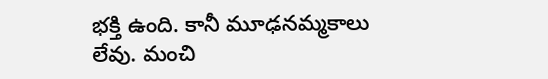భక్తి ఉంది. కానీ మూఢనమ్మకాలు లేవు. మంచి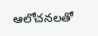ఆలోచనలతో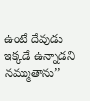ఉంటే దేవుడు ఇక్కడే ఉన్నాడని నమ్ముతాను’’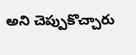అని చెప్పుకొచ్చారు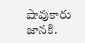షావుకారు జానకి.